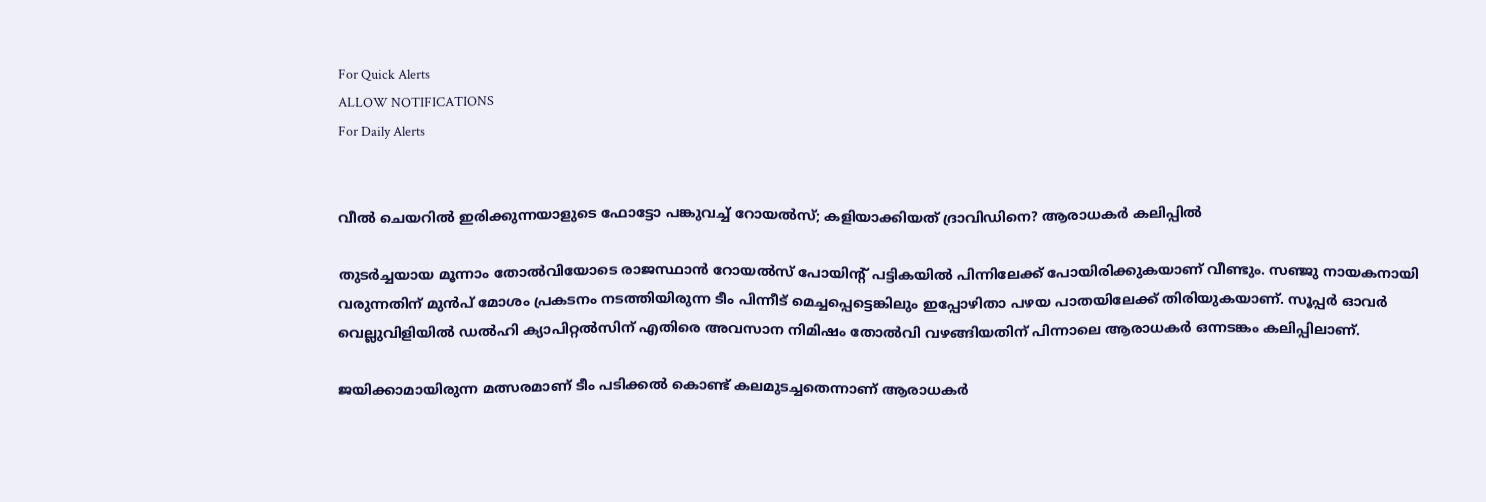For Quick Alerts
ALLOW NOTIFICATIONS
For Daily Alerts


വീൽ ചെയറിൽ ഇരിക്കുന്നയാളുടെ ഫോട്ടോ പങ്കുവച്ച് റോയൽസ്; കളിയാക്കിയത് ദ്രാവിഡിനെ? ആരാധകർ കലിപ്പിൽ

തുടർച്ചയായ മൂന്നാം തോൽവിയോടെ രാജസ്ഥാൻ റോയൽസ് പോയിന്റ് പട്ടികയിൽ പിന്നിലേക്ക് പോയിരിക്കുകയാണ് വീണ്ടും. സഞ്ജു നായകനായി വരുന്നതിന് മുൻപ് മോശം പ്രകടനം നടത്തിയിരുന്ന ടീം പിന്നീട് മെച്ചപ്പെട്ടെങ്കിലും ഇപ്പോഴിതാ പഴയ പാതയിലേക്ക് തിരിയുകയാണ്. സൂപ്പർ ഓവർ വെല്ലുവിളിയിൽ ഡൽഹി ക്യാപിറ്റൽസിന് എതിരെ അവസാന നിമിഷം തോൽവി വഴങ്ങിയതിന് പിന്നാലെ ആരാധകർ ഒന്നടങ്കം കലിപ്പിലാണ്.

ജയിക്കാമായിരുന്ന മത്സരമാണ് ടീം പടിക്കൽ കൊണ്ട് കലമുടച്ചതെന്നാണ് ആരാധകർ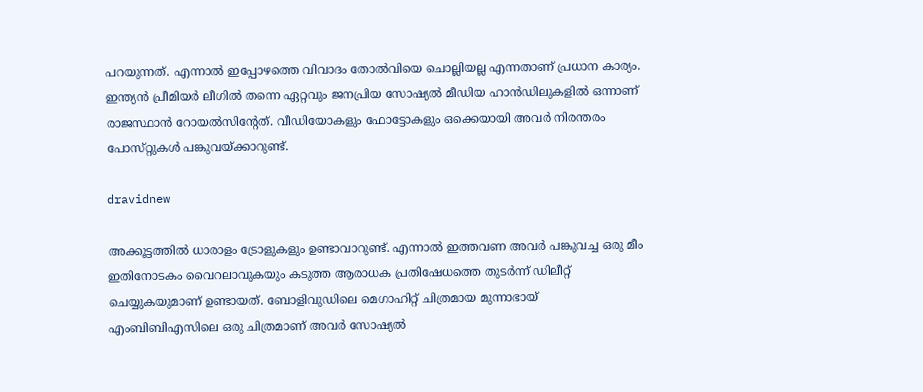പറയുന്നത്. എന്നാൽ ഇപ്പോഴത്തെ വിവാദം തോൽവിയെ ചൊല്ലിയല്ല എന്നതാണ് പ്രധാന കാര്യം. ഇന്ത്യൻ പ്രീമിയർ ലീഗിൽ തന്നെ ഏറ്റവും ജനപ്രിയ സോഷ്യൽ മീഡിയ ഹാൻഡിലുകളിൽ ഒന്നാണ് രാജസ്ഥാൻ റോയൽസിന്റേത്. വീഡിയോകളും ഫോട്ടോകളും ഒക്കെയായി അവർ നിരന്തരം പോസ്‌റ്റുകൾ പങ്കുവയ്ക്കാറുണ്ട്.

dravidnew

അക്കൂട്ടത്തിൽ ധാരാളം ട്രോളുകളും ഉണ്ടാവാറുണ്ട്. എന്നാൽ ഇത്തവണ അവർ പങ്കുവച്ച ഒരു മീം ഇതിനോടകം വൈറലാവുകയും കടുത്ത ആരാധക പ്രതിഷേധത്തെ തുടർന്ന് ഡിലീറ്റ് ചെയ്യുകയുമാണ് ഉണ്ടായത്. ബോളിവുഡിലെ മെഗാഹിറ്റ് ചിത്രമായ മുന്നാഭായ് എംബിബിഎസിലെ ഒരു ചിത്രമാണ് അവർ സോഷ്യൽ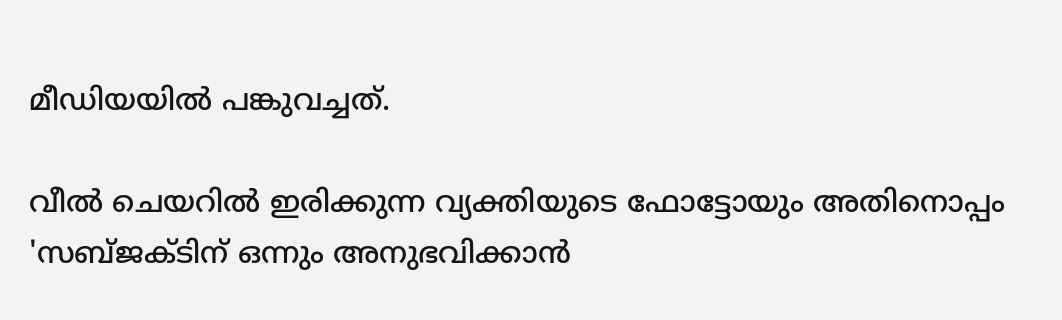മീഡിയയിൽ പങ്കുവച്ചത്.

വീൽ ചെയറിൽ ഇരിക്കുന്ന വ്യക്തിയുടെ ഫോട്ടോയും അതിനൊപ്പം 'സബ്‌ജക്‌ടിന് ഒന്നും അനുഭവിക്കാൻ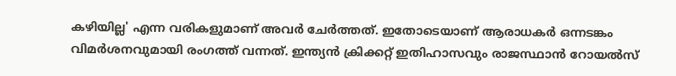കഴിയില്ല' എന്ന വരികളുമാണ് അവർ ചേർത്തത്. ഇതോടെയാണ് ആരാധകർ ഒന്നടങ്കം വിമർശനവുമായി രംഗത്ത് വന്നത്. ഇന്ത്യൻ ക്രിക്കറ്റ് ഇതിഹാസവും രാജസ്ഥാൻ റോയൽസ്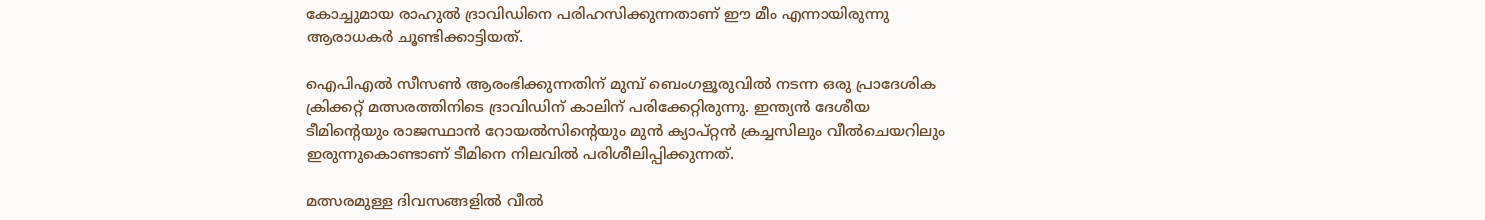കോച്ചുമായ രാഹുൽ ദ്രാവിഡിനെ പരിഹസിക്കുന്നതാണ് ഈ മീം എന്നായിരുന്നു ആരാധകർ ചൂണ്ടിക്കാട്ടിയത്.

ഐ‌പി‌എൽ സീസൺ ആരംഭിക്കുന്നതിന് മുമ്പ് ബെംഗളൂരുവിൽ നടന്ന ഒരു പ്രാദേശിക ക്രിക്കറ്റ് മത്സരത്തിനിടെ ദ്രാവിഡിന് കാലിന് പരിക്കേറ്റിരുന്നു. ഇന്ത്യൻ ദേശീയ ടീമിന്റെയും രാജസ്ഥാൻ റോയൽസിന്റെയും മുൻ ക്യാപ്റ്റൻ ക്രച്ചസിലും വീൽചെയറിലും ഇരുന്നുകൊണ്ടാണ് ടീമിനെ നിലവിൽ പരിശീലിപ്പിക്കുന്നത്.

മത്സരമുള്ള ദിവസങ്ങളിൽ വീൽ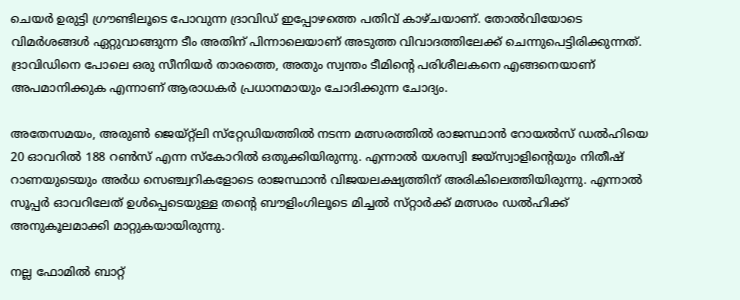ചെയർ ഉരുട്ടി ഗ്രൗണ്ടിലൂടെ പോവുന്ന ദ്രാവിഡ് ഇപ്പോഴത്തെ പതിവ് കാഴ്‌ചയാണ്. തോൽവിയോടെ വിമർശങ്ങൾ ഏറ്റുവാങ്ങുന്ന ടീം അതിന് പിന്നാലെയാണ് അടുത്ത വിവാദത്തിലേക്ക് ചെന്നുപെട്ടിരിക്കുന്നത്. ദ്രാവിഡിനെ പോലെ ഒരു സീനിയർ താരത്തെ, അതും സ്വന്തം ടീമിന്റെ പരിശീലകനെ എങ്ങനെയാണ് അപമാനിക്കുക എന്നാണ് ആരാധകർ പ്രധാനമായും ചോദിക്കുന്ന ചോദ്യം.

അതേസമയം, അരുൺ ജെയ്റ്റ്‌ലി സ്‌റ്റേഡിയത്തിൽ നടന്ന മത്സരത്തിൽ രാജസ്ഥാൻ റോയൽസ് ഡൽഹിയെ 20 ഓവറിൽ 188 റൺസ് എന്ന സ്‌കോറിൽ ഒതുക്കിയിരുന്നു. എന്നാൽ യശസ്വി ജയ്‌സ്വാളിന്റെയും നിതീഷ് റാണയുടെയും അർധ സെഞ്ച്വറികളോടെ രാജസ്ഥാൻ വിജയലക്ഷ്യത്തിന് അരികിലെത്തിയിരുന്നു. എന്നാൽ സൂപ്പർ ഓവറിലേത് ഉൾപ്പെടെയുള്ള തന്റെ ബൗളിംഗിലൂടെ മിച്ചൽ സ്‌റ്റാർക്ക് മത്സരം ഡൽഹിക്ക് അനുകൂലമാക്കി മാറ്റുകയായിരുന്നു.

നല്ല ഫോമിൽ ബാറ്റ്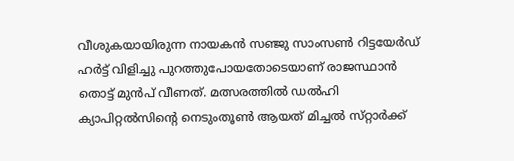വീശുകയായിരുന്ന നായകൻ സഞ്ജു സാംസൺ റിട്ടയേർഡ് ഹർട്ട് വിളിച്ചു പുറത്തുപോയതോടെയാണ് രാജസ്ഥാൻ തൊട്ട് മുൻപ് വീണത്. മത്സരത്തിൽ ഡൽഹി ക്യാപിറ്റൽസിന്റെ നെടുംതൂൺ ആയത് മിച്ചൽ സ്‌റ്റാർക്ക്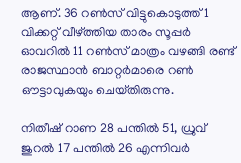ആണ്. 36 റൺസ് വിട്ടുകൊടുത്ത് 1 വിക്കറ്റ് വീഴ്ത്തിയ താരം സൂപ്പർ ഓവറിൽ 11 റൺസ് മാത്രം വഴങ്ങി രണ്ട് രാജസ്ഥാൻ ബാറ്റർമാരെ റൺ ഔട്ടാവുകയും ചെയ്‌തിരുന്നു.

നിതീഷ് റാണ 28 പന്തിൽ 51, ധ്രുവ് ജുറൽ 17 പന്തിൽ 26 എന്നിവർ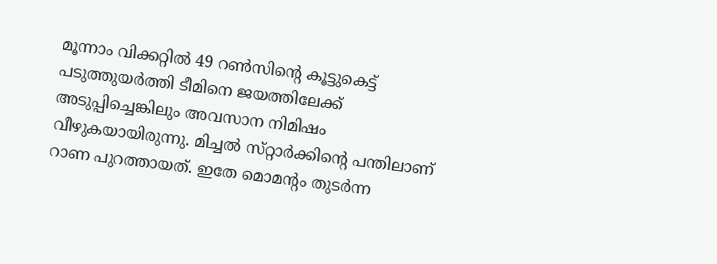മൂന്നാം വിക്കറ്റിൽ 49 റൺസിന്റെ കൂട്ടുകെട്ട് പടുത്തുയർത്തി ടീമിനെ ജയത്തിലേക്ക് അടുപ്പിച്ചെങ്കിലും അവസാന നിമിഷം വീഴുകയായിരുന്നു. മിച്ചൽ സ്‌റ്റാർക്കിന്റെ പന്തിലാണ് റാണ പുറത്തായത്. ഇതേ മൊമന്റം തുടർന്ന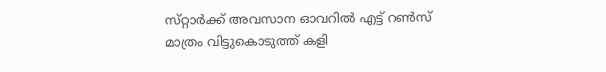സ്‌റ്റാർക്ക് അവസാന ഓവറിൽ എട്ട് റൺസ് മാത്രം വിട്ടുകൊടുത്ത് കളി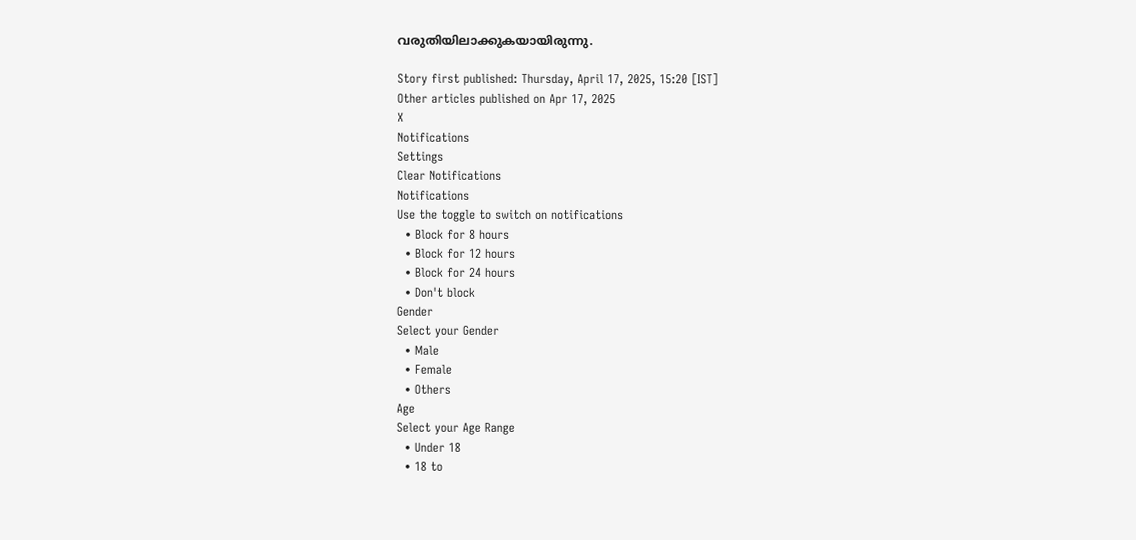വരുതിയിലാക്കുകയായിരുന്നു.

Story first published: Thursday, April 17, 2025, 15:20 [IST]
Other articles published on Apr 17, 2025
X
Notifications
Settings
Clear Notifications
Notifications
Use the toggle to switch on notifications
  • Block for 8 hours
  • Block for 12 hours
  • Block for 24 hours
  • Don't block
Gender
Select your Gender
  • Male
  • Female
  • Others
Age
Select your Age Range
  • Under 18
  • 18 to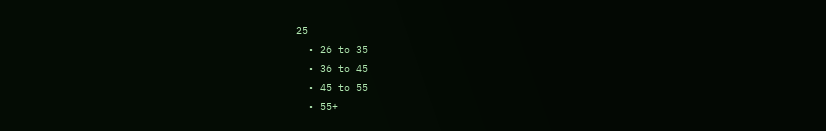25
  • 26 to 35
  • 36 to 45
  • 45 to 55
  • 55+